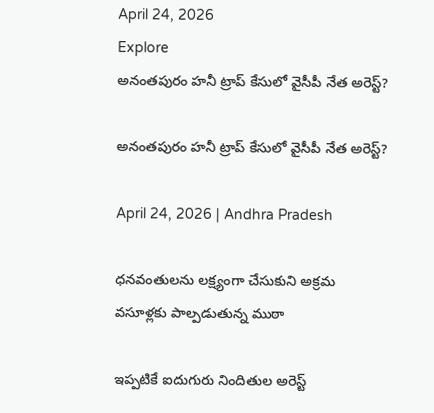April 24, 2026
Explore
అనంతపురం హనీ ట్రాప్ కేసులో వైసీపీ నేత అరెస్ట్?

అనంతపురం హనీ ట్రాప్ కేసులో వైసీపీ నేత అరెస్ట్?

April 24, 2026 | Andhra Pradesh

ధనవంతులను లక్ష్యంగా చేసుకుని అక్రమ వసూళ్లకు పాల్పడుతున్న ముఠా

ఇప్పటికే ఐదుగురు నిందితుల అరెస్ట్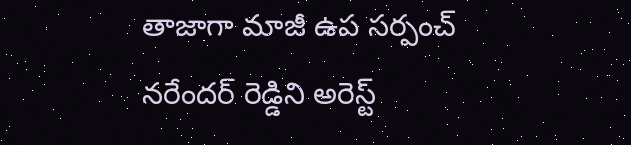తాజాగా మాజీ ఉప సర్పంచ్ నరేందర్ రెడ్డిని అరెస్ట్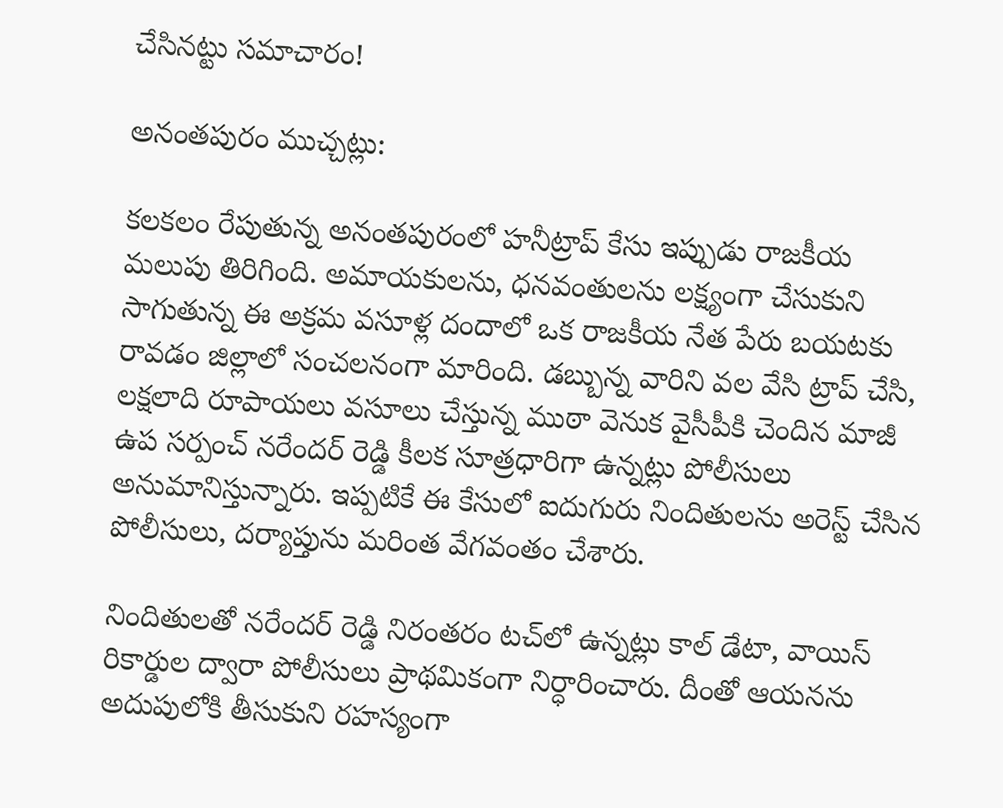చేసినట్టు సమాచారం!

అనంతపురం ముచ్చట్లు:

కలకలం రేపుతున్న అనంతపురంలో హనీట్రాప్ కేసు ఇప్పుడు రాజకీయ మలుపు తిరిగింది. అమాయకులను, ధనవంతులను లక్ష్యంగా చేసుకుని సాగుతున్న ఈ అక్రమ వసూళ్ల దందాలో ఒక రాజకీయ నేత పేరు బయటకు రావడం జిల్లాలో సంచలనంగా మారింది. డబ్బున్న వారిని వల వేసి ట్రాప్ చేసి, లక్షలాది రూపాయలు వసూలు చేస్తున్న ముఠా వెనుక వైసీపీకి చెందిన మాజీ ఉప సర్పంచ్ నరేందర్ రెడ్డి కీలక సూత్రధారిగా ఉన్నట్లు పోలీసులు అనుమానిస్తున్నారు. ఇప్పటికే ఈ కేసులో ఐదుగురు నిందితులను అరెస్ట్ చేసిన పోలీసులు, దర్యాప్తును మరింత వేగవంతం చేశారు.

నిందితులతో నరేందర్ రెడ్డి నిరంతరం టచ్‌లో ఉన్నట్లు కాల్ డేటా, వాయిస్ రికార్డుల ద్వారా పోలీసులు ప్రాథమికంగా నిర్ధారించారు. దీంతో ఆయనను అదుపులోకి తీసుకుని రహస్యంగా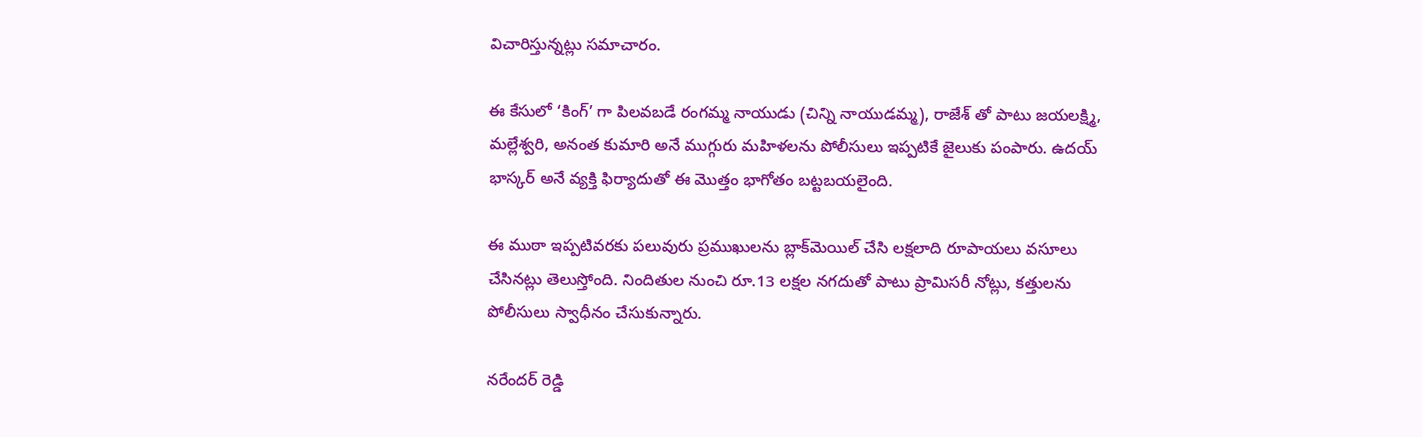విచారిస్తున్నట్లు సమాచారం.

ఈ కేసులో ‘కింగ్’ గా పిలవబడే రంగమ్మ నాయుడు (చిన్ని నాయుడమ్మ), రాజేశ్ తో పాటు జయలక్ష్మి, మల్లేశ్వరి, అనంత కుమారి అనే ముగ్గురు మహిళలను పోలీసులు ఇప్పటికే జైలుకు పంపారు. ఉదయ్ భాస్కర్ అనే వ్యక్తి ఫిర్యాదుతో ఈ మొత్తం భాగోతం బట్టబయలైంది.

ఈ ముఠా ఇప్పటివరకు పలువురు ప్రముఖులను బ్లాక్‌మెయిల్ చేసి లక్షలాది రూపాయలు వసూలు చేసినట్లు తెలుస్తోంది. నిందితుల నుంచి రూ.13 లక్షల నగదుతో పాటు ప్రామిసరీ నోట్లు, కత్తులను పోలీసులు స్వాధీనం చేసుకున్నారు.

నరేందర్ రెడ్డి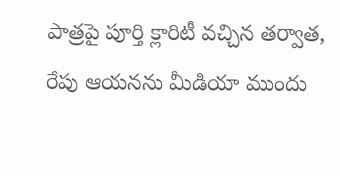పాత్రపై పూర్తి క్లారిటీ వచ్చిన తర్వాత, రేపు ఆయనను మీడియా ముందు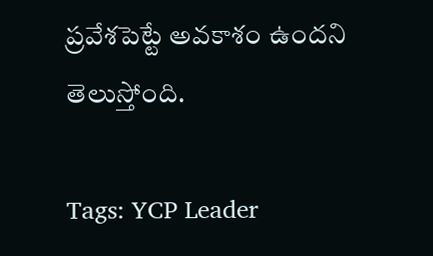ప్రవేశపెట్టే అవకాశం ఉందని తెలుస్తోంది.

Tags: YCP Leader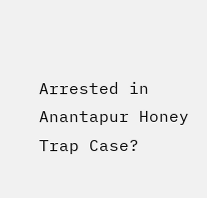Arrested in Anantapur Honey Trap Case?